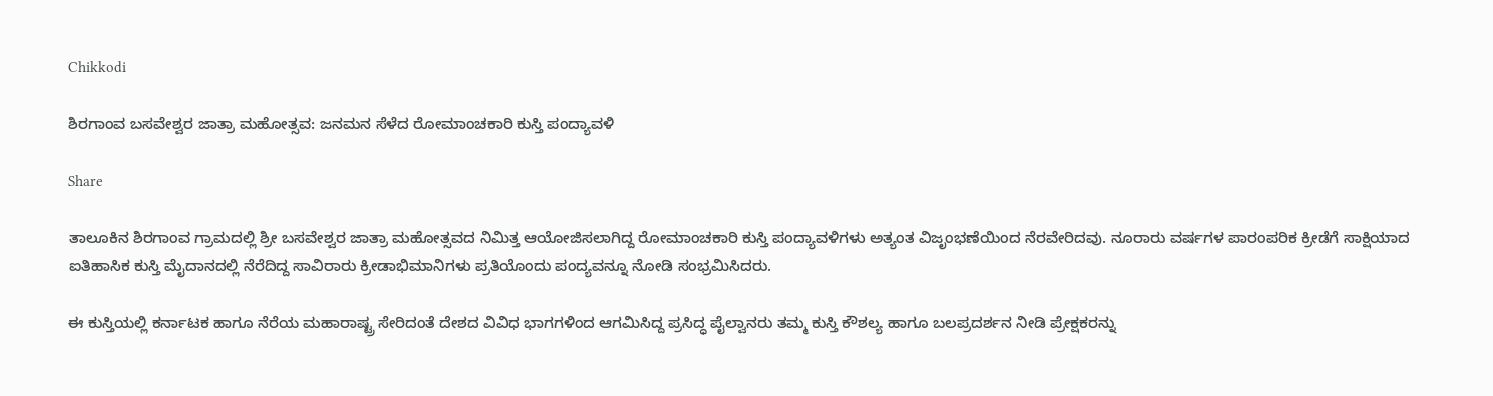Chikkodi

ಶಿರಗಾಂವ ಬಸವೇಶ್ವರ ಜಾತ್ರಾ ಮಹೋತ್ಸವ: ಜನಮನ ಸೆಳೆದ ರೋಮಾಂಚಕಾರಿ ಕುಸ್ತಿ ಪಂದ್ಯಾವಳಿ

Share

ತಾಲೂಕಿನ‌ ಶಿರಗಾಂವ ಗ್ರಾಮದಲ್ಲಿ ಶ್ರೀ ಬಸವೇಶ್ವರ ಜಾತ್ರಾ ಮಹೋತ್ಸವದ ನಿಮಿತ್ತ ಆಯೋಜಿಸಲಾಗಿದ್ದ ರೋಮಾಂಚಕಾರಿ ಕುಸ್ತಿ ಪಂದ್ಯಾವಳಿಗಳು ಅತ್ಯಂತ ವಿಜೃಂಭಣೆಯಿಂದ ನೆರವೇರಿದವು. ನೂರಾರು ವರ್ಷಗಳ ಪಾರಂಪರಿಕ ಕ್ರೀಡೆಗೆ ಸಾಕ್ಷಿಯಾದ ಐತಿಹಾಸಿಕ ಕುಸ್ತಿ ಮೈದಾನದಲ್ಲಿ ನೆರೆದಿದ್ದ ಸಾವಿರಾರು ಕ್ರೀಡಾಭಿಮಾನಿಗಳು ಪ್ರತಿಯೊಂದು ಪಂದ್ಯವನ್ನೂ ನೋಡಿ ಸಂಭ್ರಮಿಸಿದರು.

ಈ ಕುಸ್ತಿಯಲ್ಲಿ ಕರ್ನಾಟಕ ಹಾಗೂ ನೆರೆಯ ಮಹಾರಾಷ್ಟ್ರ ಸೇರಿದಂತೆ ದೇಶದ ವಿವಿಧ ಭಾಗಗಳಿಂದ ಆಗಮಿಸಿದ್ದ ಪ್ರಸಿದ್ಧ ಪೈಲ್ವಾನರು ತಮ್ಮ ಕುಸ್ತಿ ಕೌಶಲ್ಯ ಹಾಗೂ ಬಲಪ್ರದರ್ಶನ ನೀಡಿ ಪ್ರೇಕ್ಷಕರನ್ನು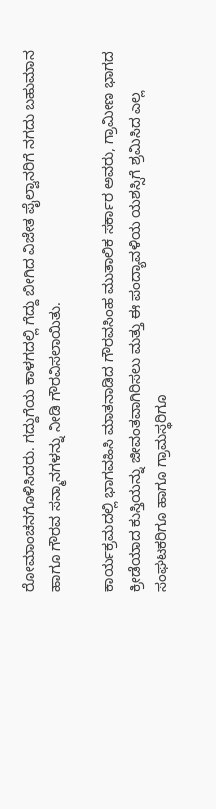ರೋಮಾಂಚನಗೊಳಿಸಿದರು. ಗದ್ದುಗೆಯ ಕಾಳಗದಲ್ಲಿ ಗೆದ್ದು ಬೀಗಿದ ವಿಜೇತ ಪೈಲ್ವಾನರಿಗೆ ನಗದು ಬಹುಮಾನ ಹಾಗೂ ಗೌರವ ಸನ್ಮಾನಗಳನ್ನು ನೀಡಿ ಗೌರವಿಸಲಾಯಿತು.

ಕಾರ್ಯಕ್ರಮದಲ್ಲಿ ಭಾಗವಹಿಸಿ ಮಾತನಾಡಿದ ಗೌರವಸಿಂಹ ಮುತಾಲಿಕ ಸರ್ಕಾರ ಅವರು, ಗ್ರಾಮೀಣ ಭಾಗದ ಕ್ರೀಡೆಯಾದ ಕುಸ್ತಿಯನ್ನು ಜೀವಂತವಾಗಿರಿಸಲು ಮತ್ತು ಈ ಪಂದ್ಯಾವಳಿಯ ಯಶಸ್ಸಿಗೆ ಶ್ರಮಿಸಿದ ಎಲ್ಲ ಸಂಘಟಕರಿಗೂ ಹಾಗೂ ಗ್ರಾಮಸ್ಥರಿಗೂ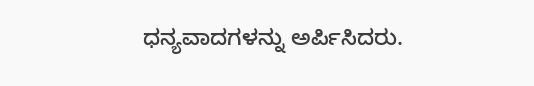ಧನ್ಯವಾದಗಳನ್ನು ಅರ್ಪಿಸಿದರು.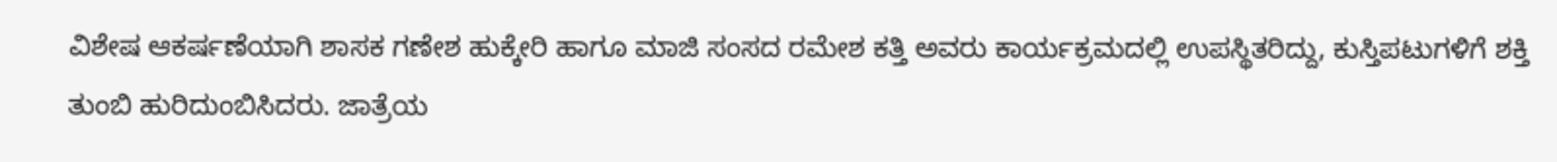ವಿಶೇಷ ಆಕರ್ಷಣೆಯಾಗಿ ಶಾಸಕ ಗಣೇಶ ಹುಕ್ಕೇರಿ ಹಾಗೂ ಮಾಜಿ ಸಂಸದ ರಮೇಶ ಕತ್ತಿ ಅವರು ಕಾರ್ಯಕ್ರಮದಲ್ಲಿ ಉಪಸ್ಥಿತರಿದ್ದು, ಕುಸ್ತಿಪಟುಗಳಿಗೆ ಶಕ್ತಿ ತುಂಬಿ ಹುರಿದುಂಬಿಸಿದರು. ಜಾತ್ರೆಯ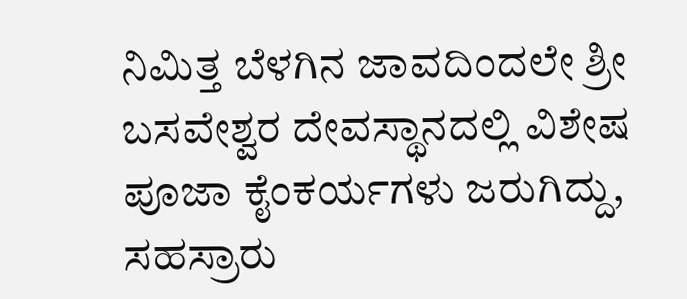ನಿಮಿತ್ತ ಬೆಳಗಿನ ಜಾವದಿಂದಲೇ ಶ್ರೀ ಬಸವೇಶ್ವರ ದೇವಸ್ಥಾನದಲ್ಲಿ ವಿಶೇಷ ಪೂಜಾ ಕೈಂಕರ್ಯಗಳು ಜರುಗಿದ್ದು, ಸಹಸ್ರಾರು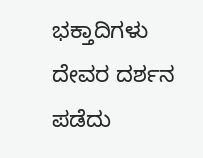ಭಕ್ತಾದಿಗಳು ದೇವರ ದರ್ಶನ ಪಡೆದು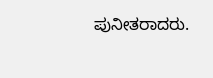ಪುನೀತರಾದರು.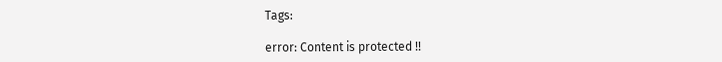Tags:

error: Content is protected !!